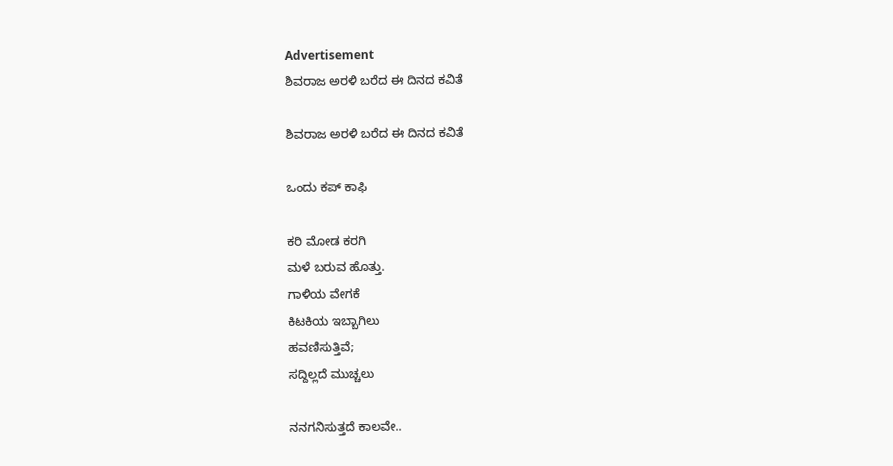Advertisement
ಶಿವರಾಜ ಅರಳಿ ಬರೆದ ಈ ದಿನದ ಕವಿತೆ

ಶಿವರಾಜ ಅರಳಿ ಬರೆದ ಈ ದಿನದ ಕವಿತೆ

ಒಂದು ಕಪ್ ಕಾಫಿ

ಕರಿ ಮೋಡ ಕರಗಿ
ಮಳೆ ಬರುವ ಹೊತ್ತು.
ಗಾಳಿಯ ವೇಗಕೆ
ಕಿಟಕಿಯ ಇಬ್ಬಾಗಿಲು
ಹವಣಿಸುತ್ತಿವೆ;
ಸದ್ದಿಲ್ಲದೆ ಮುಚ್ಚಲು

ನನಗನಿಸುತ್ತದೆ ಕಾಲವೇ..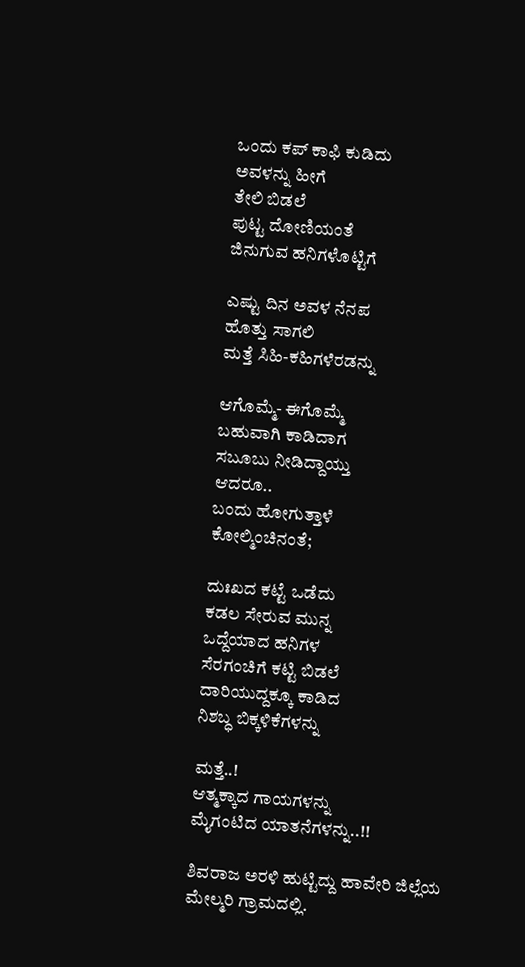ಒಂದು ಕಪ್ ಕಾಫಿ ಕುಡಿದು
ಅವಳನ್ನು ಹೀಗೆ
ತೇಲಿ ಬಿಡಲೆ
ಪುಟ್ಟ ದೋಣಿಯಂತೆ
ಜಿನುಗುವ ಹನಿಗಳೊಟ್ಟಿಗೆ

ಎಷ್ಟು ದಿನ ಅವಳ ನೆನಪ
ಹೊತ್ತು ಸಾಗಲಿ
ಮತ್ತೆ ಸಿಹಿ-ಕಹಿಗಳೆರಡನ್ನು

ಆಗೊಮ್ಮೆ- ಈಗೊಮ್ಮೆ
ಬಹುವಾಗಿ ಕಾಡಿದಾಗ
ಸಬೂಬು ನೀಡಿದ್ದಾಯ್ತು
ಆದರೂ..
ಬಂದು ಹೋಗುತ್ತಾಳೆ
ಕೋಲ್ಮಿಂಚಿನಂತೆ;

ದುಃಖದ ಕಟ್ಟೆ ಒಡೆದು
ಕಡಲ ಸೇರುವ ಮುನ್ನ
ಒದ್ದೆಯಾದ ಹನಿಗಳ
ಸೆರಗಂಚಿಗೆ ಕಟ್ಟಿ ಬಿಡಲೆ
ದಾರಿಯುದ್ದಕ್ಕೂ ಕಾಡಿದ
ನಿಶಬ್ಧ ಬಿಕ್ಕಳಿಕೆಗಳನ್ನು

ಮತ್ತೆ..!
ಆತ್ಮಕ್ಕಾದ ಗಾಯಗಳನ್ನು
ಮೈಗಂಟಿದ ಯಾತನೆಗಳನ್ನು..!!

ಶಿವರಾಜ ಅರಳಿ ಹುಟ್ಟಿದ್ದು ಹಾವೇರಿ ಜಿಲ್ಲೆಯ ಮೇಲ್ಮರಿ ಗ್ರಾಮದಲ್ಲಿ.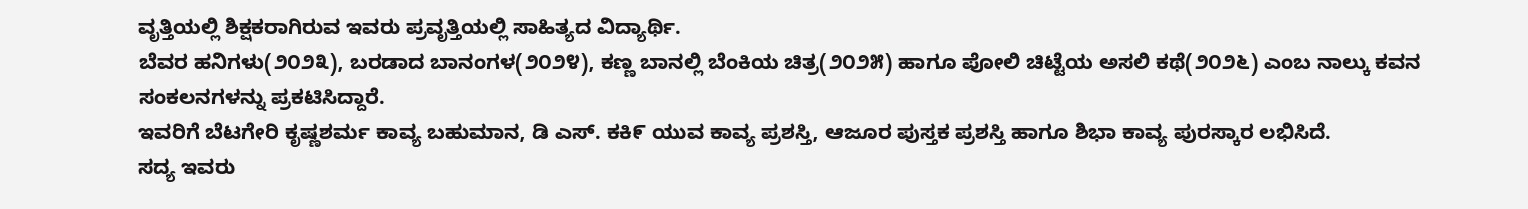ವೃತ್ತಿಯಲ್ಲಿ ಶಿಕ್ಷಕರಾಗಿರುವ ಇವರು ಪ್ರವೃತ್ತಿಯಲ್ಲಿ ಸಾಹಿತ್ಯದ ವಿದ್ಯಾರ್ಥಿ.
ಬೆವರ ಹನಿಗಳು(೨೦೨೩), ಬರಡಾದ ಬಾನಂಗಳ(೨೦೨೪), ಕಣ್ಣ ಬಾನಲ್ಲಿ ಬೆಂಕಿಯ ಚಿತ್ರ(೨೦೨೫) ಹಾಗೂ ಪೋಲಿ ಚಿಟ್ಟೆಯ ಅಸಲಿ ಕಥೆ(೨೦೨೬) ಎಂಬ ನಾಲ್ಕು ಕವನ ಸಂಕಲನಗಳನ್ನು ಪ್ರಕಟಿಸಿದ್ದಾರೆ.
ಇವರಿಗೆ ಬೆಟಗೇರಿ ಕೃಷ್ಣಶರ್ಮ ಕಾವ್ಯ ಬಹುಮಾನ, ಡಿ ಎಸ್. ಕಕಿ೯ ಯುವ ಕಾವ್ಯ ಪ್ರಶಸ್ತಿ, ಆಜೂರ ಪುಸ್ತಕ ಪ್ರಶಸ್ತಿ ಹಾಗೂ ಶಿಭಾ ಕಾವ್ಯ ಪುರಸ್ಕಾರ ಲಭಿಸಿದೆ.
ಸದ್ಯ ಇವರು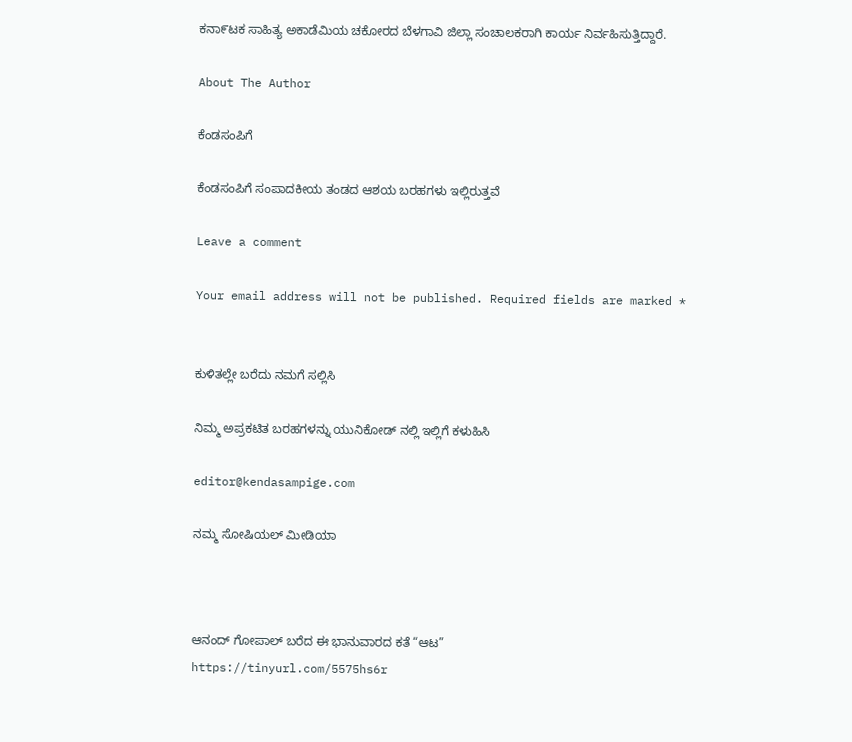ಕನಾ೯ಟಕ ಸಾಹಿತ್ಯ ಅಕಾಡೆಮಿಯ ಚಕೋರದ ಬೆಳಗಾವಿ ಜಿಲ್ಲಾ ಸಂಚಾಲಕರಾಗಿ ಕಾರ್ಯ ನಿರ್ವಹಿಸುತ್ತಿದ್ದಾರೆ.

About The Author

ಕೆಂಡಸಂಪಿಗೆ

ಕೆಂಡಸಂಪಿಗೆ ಸಂಪಾದಕೀಯ ತಂಡದ ಆಶಯ ಬರಹಗಳು ಇಲ್ಲಿರುತ್ತವೆ

Leave a comment

Your email address will not be published. Required fields are marked *


ಕುಳಿತಲ್ಲೇ ಬರೆದು ನಮಗೆ ಸಲ್ಲಿಸಿ

ನಿಮ್ಮ ಅಪ್ರಕಟಿತ ಬರಹಗಳನ್ನು ಯುನಿಕೋಡ್ ನಲ್ಲಿ ಇಲ್ಲಿಗೆ ಕಳುಹಿಸಿ

editor@kendasampige.com

ನಮ್ಮ ಸೋಷಿಯಲ್‌ ಮೀಡಿಯಾ



ಆನಂದ್‌ ಗೋಪಾಲ್‌ ಬರೆದ ಈ ಭಾನುವಾರದ ಕತೆ “ಆಟ”
https://tinyurl.com/5575hs6r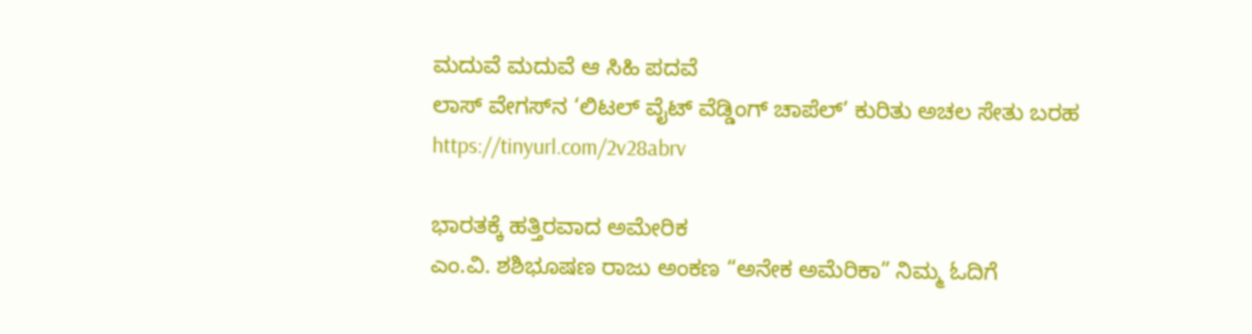ಮದುವೆ ಮದುವೆ ಆ ಸಿಹಿ ಪದವೆ
ಲಾಸ್‌ ವೇಗಸ್‌ನ ‘ಲಿಟಲ್ ವೈಟ್ ವೆಡ್ಡಿಂಗ್ ಚಾಪೆಲ್’ ಕುರಿತು ಅಚಲ ಸೇತು ಬರಹ
https://tinyurl.com/2v28abrv

ಭಾರತಕ್ಕೆ ಹತ್ತಿರವಾದ ಅಮೇರಿಕ
ಎಂ.ವಿ. ಶಶಿಭೂಷಣ ರಾಜು ಅಂಕಣ “ಅನೇಕ ಅಮೆರಿಕಾ” ನಿಮ್ಮ ಓದಿಗೆ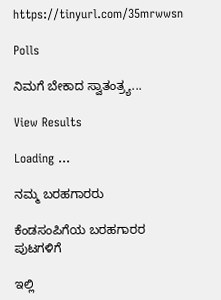https://tinyurl.com/35mrwwsn

Polls

ನಿಮಗೆ ಬೇಕಾದ ಸ್ವಾತಂತ್ರ್ಯ...

View Results

Loading ...

ನಮ್ಮ ಬರಹಗಾರರು

ಕೆಂಡಸಂಪಿಗೆಯ ಬರಹಗಾರರ ಪುಟಗಳಿಗೆ

ಇಲ್ಲಿ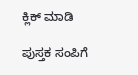ಕ್ಲಿಕ್ ಮಾಡಿ

ಪುಸ್ತಕ ಸಂಪಿಗೆ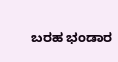ಬರಹ ಭಂಡಾರ